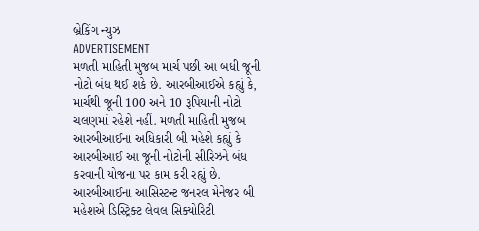બ્રેકિંગ ન્યુઝ
ADVERTISEMENT
મળતી માહિતી મુજબ માર્ચ પછી આ બધી જૂની નોટો બંધ થઈ શકે છે. આરબીઆઈએ કહ્યું કે, માર્ચથી જૂની 100 અને 10 રૂપિયાની નોટો ચલણમાં રહેશે નહીં. મળતી માહિતી મુજબ આરબીઆઈના અધિકારી બી મહેશે કહ્યું કે આરબીઆઈ આ જૂની નોટોની સીરિઝને બંધ કરવાની યોજના પર કામ કરી રહ્યું છે.
આરબીઆઈના આસિસ્ટન્ટ જનરલ મેનેજર બી મહેશએ ડિસ્ટ્રિક્ટ લેવલ સિક્યોરિટી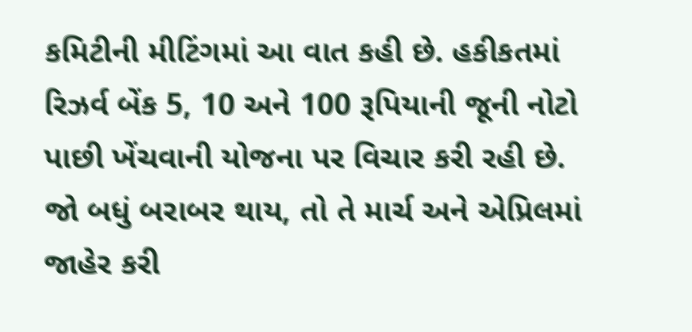કમિટીની મીટિંગમાં આ વાત કહી છે. હકીકતમાં
રિઝર્વ બેંક 5, 10 અને 100 રૂપિયાની જૂની નોટો પાછી ખેંચવાની યોજના પર વિચાર કરી રહી છે. જો બધું બરાબર થાય, તો તે માર્ચ અને એપ્રિલમાં જાહેર કરી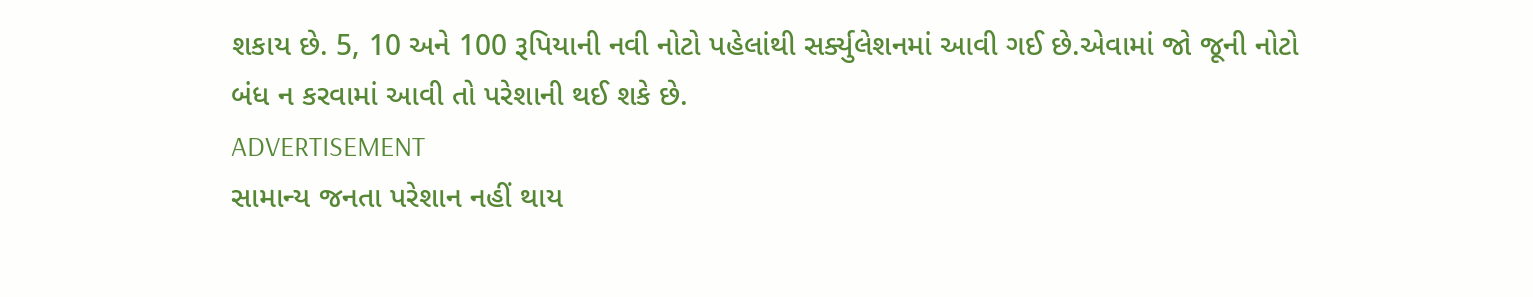શકાય છે. 5, 10 અને 100 રૂપિયાની નવી નોટો પહેલાંથી સર્ક્યુલેશનમાં આવી ગઈ છે.એવામાં જો જૂની નોટો બંધ ન કરવામાં આવી તો પરેશાની થઈ શકે છે.
ADVERTISEMENT
સામાન્ય જનતા પરેશાન નહીં થાય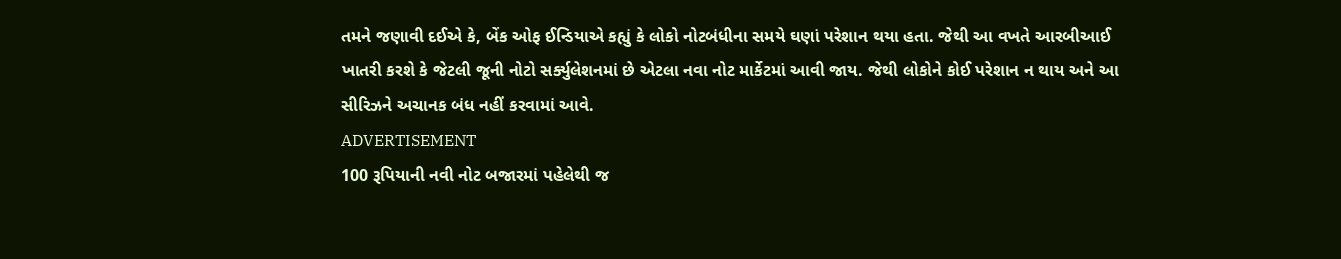તમને જણાવી દઈએ કે, બેંક ઓફ ઈન્ડિયાએ કહ્યું કે લોકો નોટબંધીના સમયે ઘણાં પરેશાન થયા હતા. જેથી આ વખતે આરબીઆઈ ખાતરી કરશે કે જેટલી જૂની નોટો સર્ક્યુલેશનમાં છે એટલા નવા નોટ માર્કેટમાં આવી જાય. જેથી લોકોને કોઈ પરેશાન ન થાય અને આ સીરિઝને અચાનક બંધ નહીં કરવામાં આવે.
ADVERTISEMENT
100 રૂપિયાની નવી નોટ બજારમાં પહેલેથી જ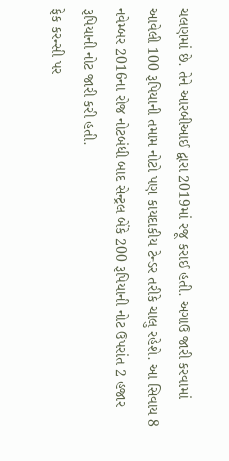ચલણમાં છે. તેને આરબીઆઈ દ્વારા 2019માં રજૂ કરાઈ હતી. અગાઉ જારી કરવામાં આવેલી 100 રૂપિયાની તમામ નોટો પણ કાયદાકીય ટેન્ડર તરીકે ચાલુ રહેશે. આ સિવાય 8 નવેમ્બર 2016ના રોજ નોટબંધી બાદ સેન્ટ્રલ બેંકે 200 રૂપિયાની નોટ ઉપરાંત 2 હજાર રૂપિયાની નોટ જારી કરી હતી.
ફેક કરન્સી પર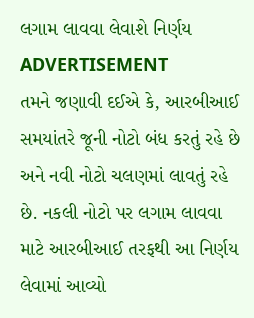લગામ લાવવા લેવાશે નિર્ણય
ADVERTISEMENT
તમને જણાવી દઈએ કે, આરબીઆઈ સમયાંતરે જૂની નોટો બંધ કરતું રહે છે અને નવી નોટો ચલણમાં લાવતું રહે છે. નકલી નોટો પર લગામ લાવવા માટે આરબીઆઈ તરફથી આ નિર્ણય લેવામાં આવ્યો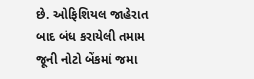છે. ઓફિશિયલ જાહેરાત બાદ બંધ કરાયેલી તમામ જૂની નોટો બેંકમાં જમા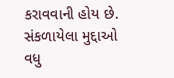કરાવવાની હોય છે.
સંકળાયેલા મુદ્દાઓ
વધુ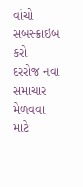વાંચો
સબસ્ક્રાઇબ કરો
દરરોજ નવા સમાચાર મેળવવા માટે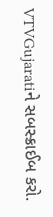VTVGujaratiને સબસ્ક્રાઈબ કરો.